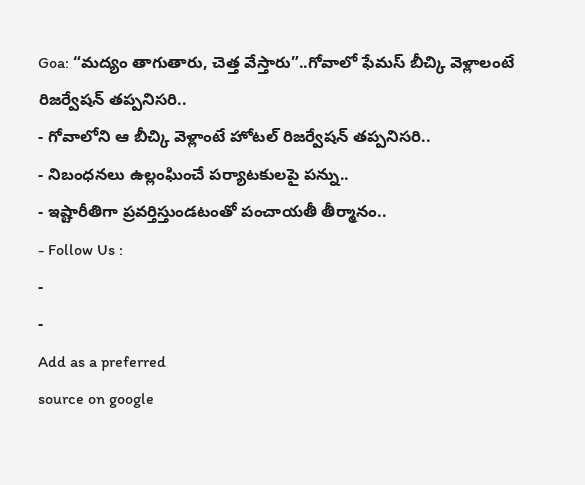Goa: “మద్యం తాగుతారు, చెత్త వేస్తారు”..గోవాలో ఫేమస్ బీచ్కి వెళ్లాలంటే రిజర్వేషన్ తప్పనిసరి..
- గోవాలోని ఆ బీచ్కి వెళ్లాంటే హోటల్ రిజర్వేషన్ తప్పనిసరి..
- నిబంధనలు ఉల్లంఘించే పర్యాటకులపై పన్ను..
- ఇష్టారీతిగా ప్రవర్తిస్తుండటంతో పంచాయతీ తీర్మానం..
- Follow Us :
-
-
Add as a preferred
source on google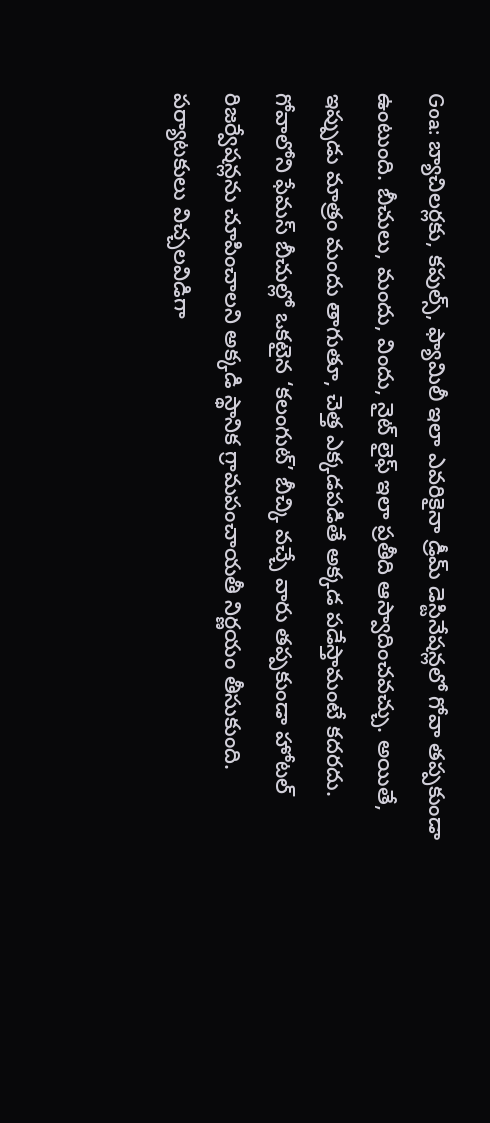Goa: బ్యాచిలర్లకు, కపుల్స్, ఫ్యామిలీ ఇలా ఎవరికైనా డ్రీమ్ డెస్టినేషన్లలో గోవా తప్పకుండా ఉంటుంది. బీచులు, మందు, విందు, నైట్ లైఫ్ ఇలా ప్రతీది ఆస్వాదించవచ్చు. అయితే, ఇప్పుడు మాత్రం మందు తాగుతూ, చెత్త ఎక్కడపడితే అక్కడ పడేస్తామంటే కదరదు. గోవాలోని ఫేమస్ బీచుల్లో ఒకటైన ‘కలంగుట్’ బీచ్కి వచ్చే వారు తప్పకుండా హోటల్ రిజర్వేషన్లను చూపించాలని అక్కడి స్థానిక గ్రామపంచాయతీ నిర్ణయం తీసుకుంది. పర్యాటకులు విచ్చలవిడిగా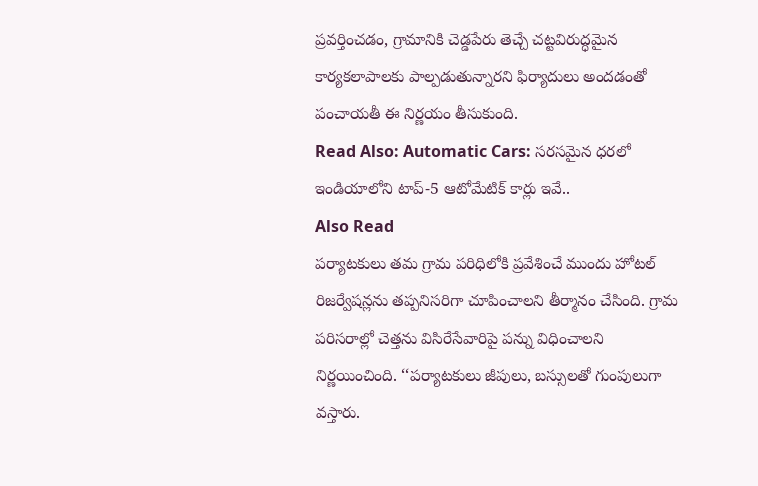ప్రవర్తించడం, గ్రామానికి చెడ్డపేరు తెచ్చే చట్టవిరుద్ధమైన కార్యకలాపాలకు పాల్పడుతున్నారని ఫిర్యాదులు అందడంతో పంచాయతీ ఈ నిర్ణయం తీసుకుంది.
Read Also: Automatic Cars: సరసమైన ధరలో ఇండియాలోని టాప్-5 ఆటోమేటిక్ కార్లు ఇవే..
Also Read
పర్యాటకులు తమ గ్రామ పరిధిలోకి ప్రవేశించే ముందు హోటల్ రిజర్వేషన్లను తప్పనిసరిగా చూపించాలని తీర్మానం చేసింది. గ్రామ పరిసరాల్లో చెత్తను విసిరేసేవారిపై పన్ను విధించాలని నిర్ణయించింది. ‘‘పర్యాటకులు జీపులు, బస్సులతో గుంపులుగా వస్తారు.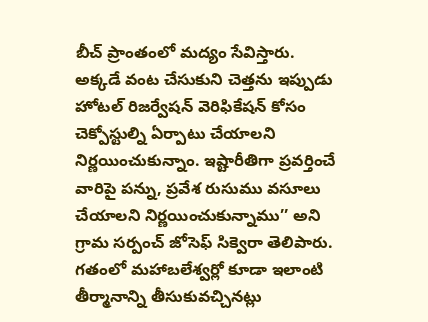బీచ్ ప్రాంతంలో మద్యం సేవిస్తారు. అక్కడే వంట చేసుకుని చెత్తను ఇప్పుడు హోటల్ రిజర్వేషన్ వెరిఫికేషన్ కోసం చెక్పోస్టుల్ని ఏర్పాటు చేయాలని నిర్ణయించుకున్నాం. ఇష్టారీతిగా ప్రవర్తించే వారిపై పన్ను, ప్రవేశ రుసుము వసూలు చేయాలని నిర్ణయించుకున్నాము’’ అని గ్రామ సర్పంచ్ జోసెఫ్ సిక్వెరా తెలిపారు.
గతంలో మహాబలేశ్వర్లో కూడా ఇలాంటి తీర్మానాన్ని తీసుకువచ్చినట్లు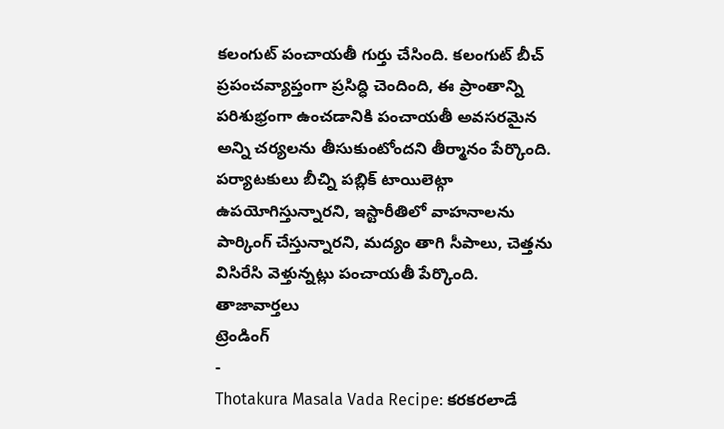కలంగుట్ పంచాయతీ గుర్తు చేసింది. కలంగుట్ బీచ్ ప్రపంచవ్యాప్తంగా ప్రసిద్ధి చెందింది, ఈ ప్రాంతాన్ని పరిశుభ్రంగా ఉంచడానికి పంచాయతీ అవసరమైన అన్ని చర్యలను తీసుకుంటోందని తీర్మానం పేర్కొంది. పర్యాటకులు బీచ్ని పబ్లిక్ టాయిలెట్గా ఉపయోగిస్తున్నారని, ఇస్టారీతిలో వాహనాలను పార్కింగ్ చేస్తున్నారని, మద్యం తాగి సీపాలు, చెత్తను విసిరేసి వెళ్తున్నట్లు పంచాయతీ పేర్కొంది.
తాజావార్తలు
ట్రెండింగ్
-
Thotakura Masala Vada Recipe: కరకరలాడే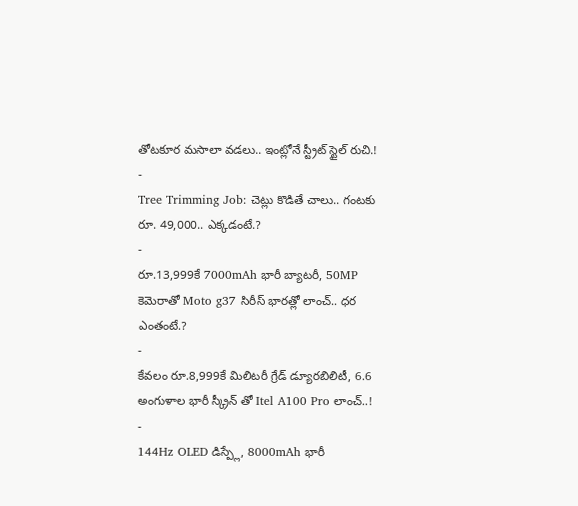తోటకూర మసాలా వడలు.. ఇంట్లోనే స్ట్రీట్ స్టైల్ రుచి.!
-
Tree Trimming Job: చెట్లు కొడితే చాలు.. గంటకు రూ. 49,000.. ఎక్కడంటే.?
-
రూ.13,999కే 7000mAh భారీ బ్యాటరీ, 50MP కెమెరాతో Moto g37 సిరీస్ భారత్లో లాంచ్.. ధర ఎంతంటే.?
-
కేవలం రూ.8,999కే మిలిటరీ గ్రేడ్ డ్యూరబిలిటీ, 6.6 అంగుళాల భారీ స్క్రీన్ తో Itel A100 Pro లాంచ్..!
-
144Hz OLED డిస్ప్లే, 8000mAh భారీ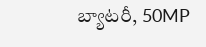బ్యాటరీ, 50MP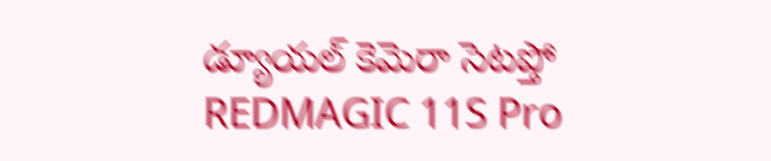డ్యూయల్ కెమెరా సెటప్తో REDMAGIC 11S Pro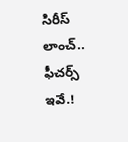సిరీస్ లాంచ్.. ఫీచర్స్ ఇవే.!